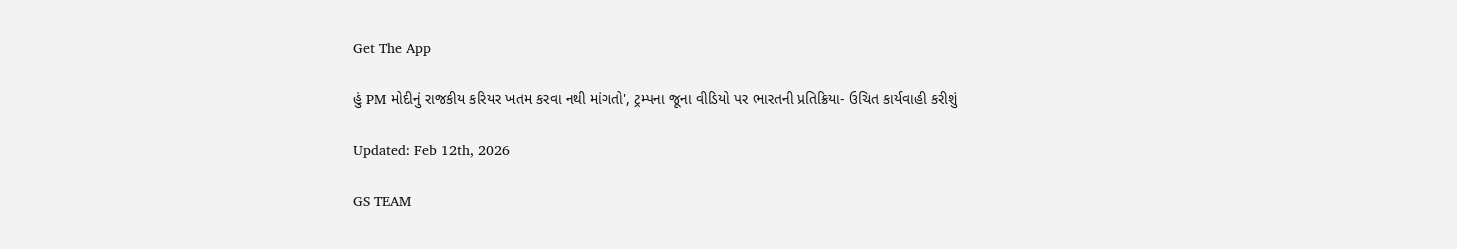Get The App

હું PM મોદીનું રાજકીય કરિયર ખતમ કરવા નથી માંગતો', ટ્રમ્પના જૂના વીડિયો પર ભારતની પ્રતિક્રિયા- ઉચિત કાર્યવાહી કરીશું

Updated: Feb 12th, 2026

GS TEAM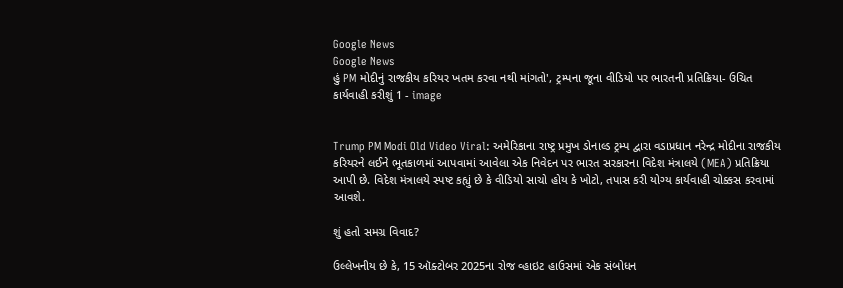Google News
Google News
હું PM મોદીનું રાજકીય કરિયર ખતમ કરવા નથી માંગતો', ટ્રમ્પના જૂના વીડિયો પર ભારતની પ્રતિક્રિયા- ઉચિત કાર્યવાહી કરીશું 1 - image


Trump PM Modi Old Video Viral: અમેરિકાના રાષ્ટ્ર પ્રમુખ ડોનાલ્ડ ટ્રમ્પ દ્વારા વડાપ્રધાન નરેન્દ્ર મોદીના રાજકીય કરિયરને લઈને ભૂતકાળમાં આપવામાં આવેલા એક નિવેદન પર ભારત સરકારના વિદેશ મંત્રાલયે (MEA) પ્રતિક્રિયા આપી છે. વિદેશ મંત્રાલયે સ્પષ્ટ કહ્યું છે કે વીડિયો સાચો હોય કે ખોટો, તપાસ કરી યોગ્ય કાર્યવાહી ચોક્કસ કરવામાં આવશે.

શું હતો સમગ્ર વિવાદ?

ઉલ્લેખનીય છે કે, 15 ઑક્ટોબર 2025ના રોજ વ્હાઇટ હાઉસમાં એક સંબોધન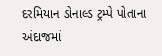દરમિયાન ડોનાલ્ડ ટ્રમ્પે પોતાના અંદાજમાં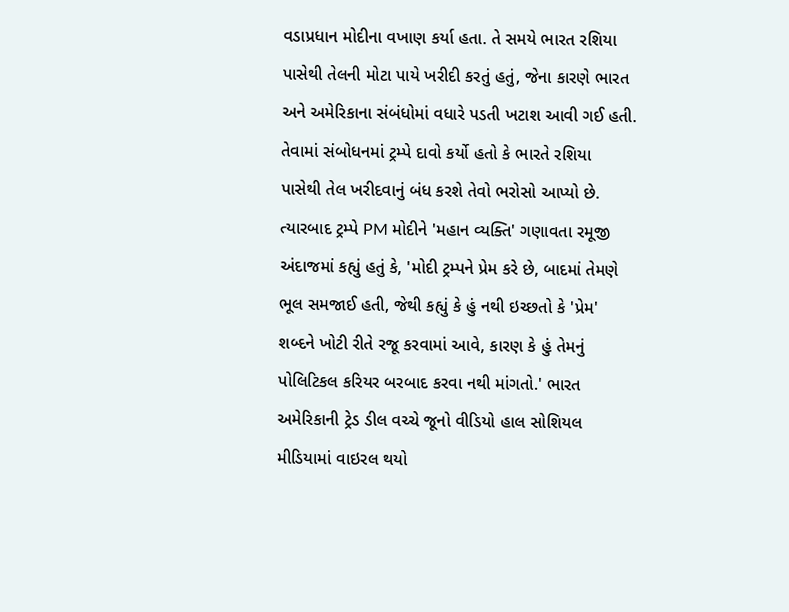વડાપ્રધાન મોદીના વખાણ કર્યા હતા. તે સમયે ભારત રશિયા પાસેથી તેલની મોટા પાયે ખરીદી કરતું હતું, જેના કારણે ભારત અને અમેરિકાના સંબંધોમાં વધારે પડતી ખટાશ આવી ગઈ હતી. તેવામાં સંબોધનમાં ટ્રમ્પે દાવો કર્યો હતો કે ભારતે રશિયા પાસેથી તેલ ખરીદવાનું બંધ કરશે તેવો ભરોસો આપ્યો છે. ત્યારબાદ ટ્રમ્પે PM મોદીને 'મહાન વ્યક્તિ' ગણાવતા રમૂજી અંદાજમાં કહ્યું હતું કે, 'મોદી ટ્રમ્પને પ્રેમ કરે છે, બાદમાં તેમણે ભૂલ સમજાઈ હતી, જેથી કહ્યું કે હું નથી ઇચ્છતો કે 'પ્રેમ' શબ્દને ખોટી રીતે રજૂ કરવામાં આવે, કારણ કે હું તેમનું પોલિટિકલ કરિયર બરબાદ કરવા નથી માંગતો.' ભારત અમેરિકાની ટ્રેડ ડીલ વચ્ચે જૂનો વીડિયો હાલ સોશિયલ મીડિયામાં વાઇરલ થયો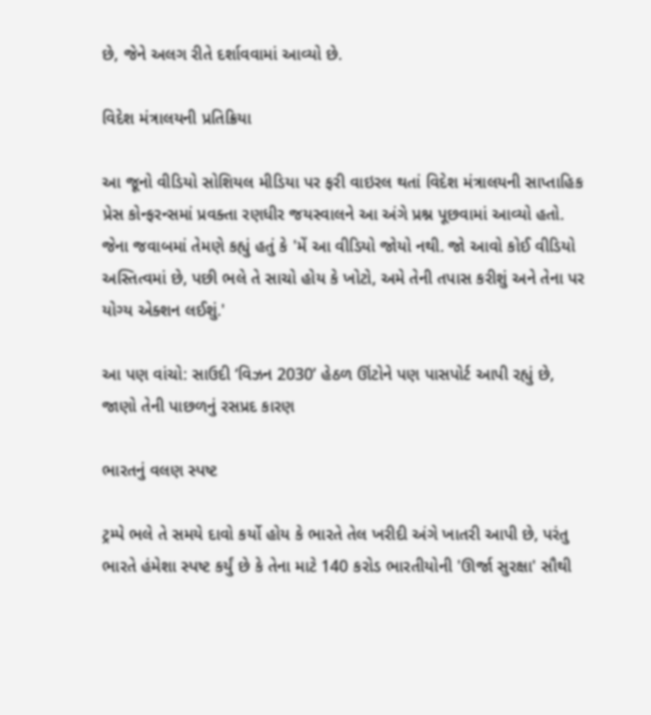છે, જેને અલગ રીતે દર્શાવવામાં આવ્યો છે.

વિદેશ મંત્રાલયની પ્રતિક્રિયા

આ જૂનો વીડિયો સોશિયલ મીડિયા પર ફરી વાઇરલ થતાં વિદેશ મંત્રાલયની સાપ્તાહિક પ્રેસ કોન્ફરન્સમાં પ્રવક્તા રણધીર જયસ્વાલને આ અંગે પ્રશ્ન પૂછવામાં આવ્યો હતો. જેના જવાબમાં તેમણે કહ્યું હતું કે 'મેં આ વીડિયો જોયો નથી. જો આવો કોઈ વીડિયો અસ્તિત્વમાં છે, પછી ભલે તે સાચો હોય કે ખોટો, અમે તેની તપાસ કરીશું અને તેના પર યોગ્ય એક્શન લઈશું.'

આ પણ વાંચો: સાઉદી ‘વિઝન 2030’ હેઠળ ઊંટોને પણ પાસપોર્ટ આપી રહ્યું છે, જાણો તેની પાછળનું રસપ્રદ કારણ

ભારતનું વલણ સ્પષ્ટ

ટ્રમ્પે ભલે તે સમયે દાવો કર્યો હોય કે ભારતે તેલ ખરીદી અંગે ખાતરી આપી છે, પરંતુ ભારતે હંમેશા સ્પષ્ટ કર્યું છે કે તેના માટે 140 કરોડ ભારતીયોની 'ઊર્જા સુરક્ષા' સૌથી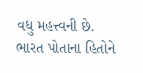વધુ મહત્ત્વની છે. ભારત પોતાના હિતોને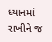ધ્યાનમાં રાખીને જ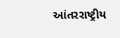આંતરરાષ્ટ્રીય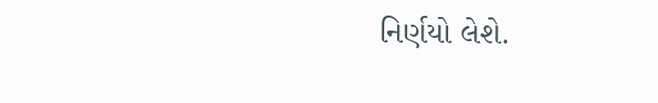નિર્ણયો લેશે.